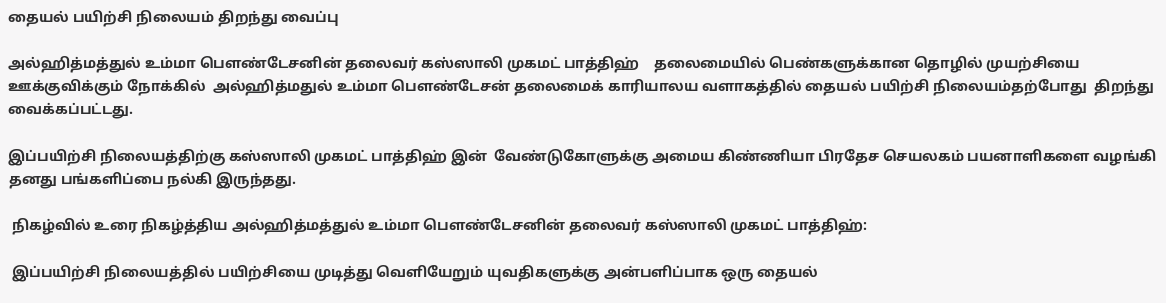தையல் பயிற்சி நிலையம் திறந்து வைப்பு

அல்ஹித்மத்துல் உம்மா பௌண்டேசனின் தலைவர் கஸ்ஸாலி முகமட் பாத்திஹ்    தலைமையில் பெண்களுக்கான தொழில் முயற்சியை ஊக்குவிக்கும் நோக்கில்  அல்ஹித்மதுல் உம்மா பௌண்டேசன் தலைமைக் காரியாலய வளாகத்தில் தையல் பயிற்சி நிலையம்தற்போது  திறந்து வைக்கப்பட்டது.

இப்பயிற்சி நிலையத்திற்கு கஸ்ஸாலி முகமட் பாத்திஹ் இன்  வேண்டுகோளுக்கு அமைய கிண்ணியா பிரதேச செயலகம் பயனாளிகளை வழங்கி தனது பங்களிப்பை நல்கி இருந்தது.

 நிகழ்வில் உரை நிகழ்த்திய அல்ஹித்மத்துல் உம்மா பௌண்டேசனின் தலைவர் கஸ்ஸாலி முகமட் பாத்திஹ்:

 இப்பயிற்சி நிலையத்தில் பயிற்சியை முடித்து வெளியேறும் யுவதிகளுக்கு அன்பளிப்பாக ஒரு தையல்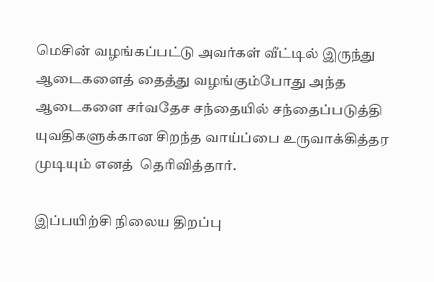மெசின் வழங்கப்பட்டு அவர்கள் வீட்டில் இருந்து ஆடைகளைத் தைத்து வழங்கும்போது அந்த ஆடைகளை சர்வதேச சந்தையில் சந்தைப்படுத்தி யுவதிகளுக்கான சிறந்த வாய்ப்பை உருவாக்கித்தர முடியும் எனத்  தெரிவித்தார்.

இப்பயிற்சி நிலைய திறப்பு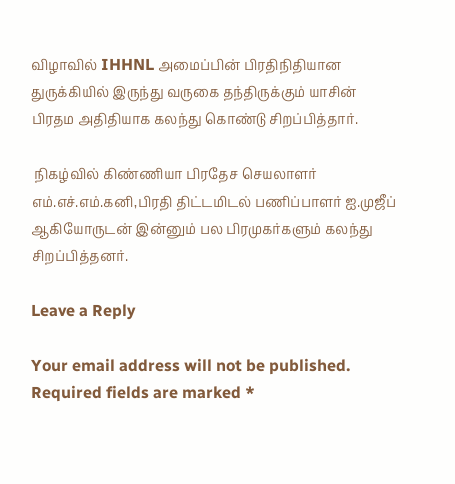விழாவில் IHHNL அமைப்பின் பிரதிநிதியான துருக்கியில் இருந்து வருகை தந்திருக்கும் யாசின்   பிரதம அதிதியாக கலந்து கொண்டு சிறப்பித்தார்.

 நிகழ்வில் கிண்ணியா பிரதேச செயலாளர் எம்.எச்.எம்.கனி,பிரதி திட்டமிடல் பணிப்பாளர் ஐ.முஜீப் ஆகியோருடன் இன்னும் பல பிரமுகர்களும் கலந்து சிறப்பித்தனர்.

Leave a Reply

Your email address will not be published. Required fields are marked *